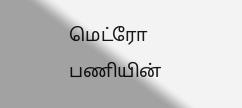மெட்ரோ பணியின்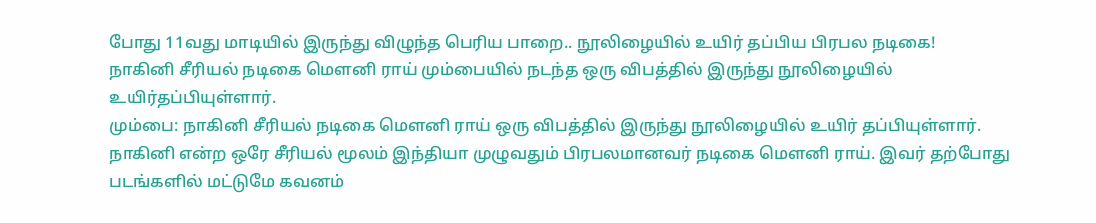போது 11வது மாடியில் இருந்து விழுந்த பெரிய பாறை.. நூலிழையில் உயிர் தப்பிய பிரபல நடிகை!
நாகினி சீரியல் நடிகை மௌனி ராய் மும்பையில் நடந்த ஒரு விபத்தில் இருந்து நூலிழையில் உயிர்தப்பியுள்ளார்.
மும்பை: நாகினி சீரியல் நடிகை மௌனி ராய் ஒரு விபத்தில் இருந்து நூலிழையில் உயிர் தப்பியுள்ளார்.
நாகினி என்ற ஒரே சீரியல் மூலம் இந்தியா முழுவதும் பிரபலமானவர் நடிகை மௌனி ராய். இவர் தற்போது படங்களில் மட்டுமே கவனம்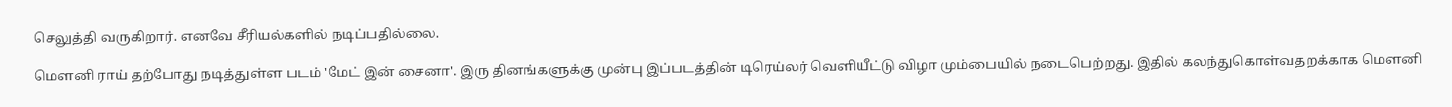செலுத்தி வருகிறார். எனவே சீரியல்களில் நடிப்பதில்லை.

மௌனி ராய் தற்போது நடித்துள்ள படம் 'மேட் இன் சைனா'. இரு தினங்களுக்கு முன்பு இப்படத்தின் டிரெய்லர் வெளியீட்டு விழா மும்பையில் நடைபெற்றது. இதில் கலந்துகொள்வதறக்காக மௌனி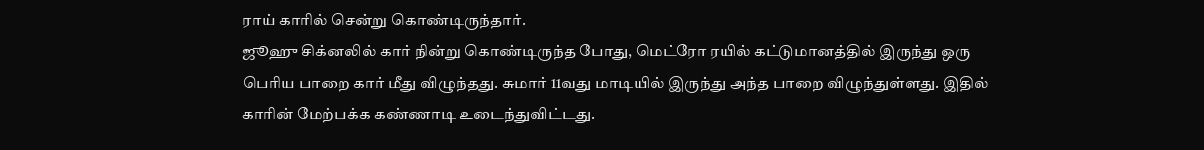ராய் காரில் சென்று கொண்டிருந்தார்.
ஜூஹு சிக்னலில் கார் நின்று கொண்டிருந்த போது, மெட்ரோ ரயில் கட்டுமானத்தில் இருந்து ஒரு பெரிய பாறை கார் மீது விழுந்தது. சுமார் 11வது மாடியில் இருந்து அந்த பாறை விழுந்துள்ளது. இதில் காரின் மேற்பக்க கண்ணாடி உடைந்துவிட்டது.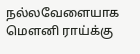நல்லவேளையாக மௌனி ராய்க்கு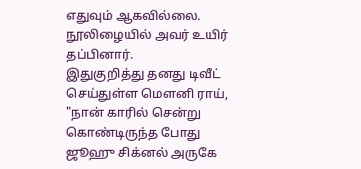எதுவும் ஆகவில்லை. நூலிழையில் அவர் உயிர் தப்பினார்.
இதுகுறித்து தனது டிவீட் செய்துள்ள மௌனி ராய், "நான் காரில் சென்று கொண்டிருந்த போது ஜூஹு சிக்னல் அருகே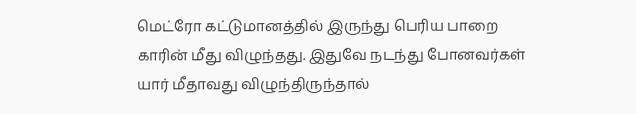மெட்ரோ கட்டுமானத்தில் இருந்து பெரிய பாறை காரின் மீது விழுந்தது. இதுவே நடந்து போனவர்கள் யார் மீதாவது விழுந்திருந்தால்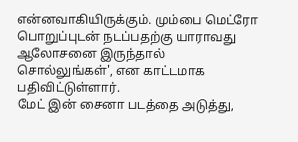என்னவாகியிருக்கும். மும்பை மெட்ரோ பொறுப்புடன் நடப்பதற்கு யாராவது ஆலோசனை இருந்தால் சொல்லுங்கள்', என காட்டமாக பதிவிட்டுள்ளார்.
மேட் இன் சைனா படத்தை அடுத்து,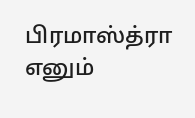பிரமாஸ்த்ரா எனும்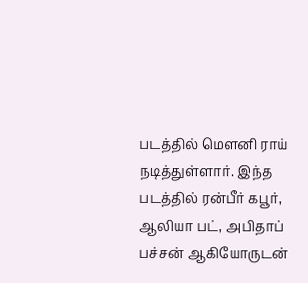படத்தில் மௌனி ராய் நடித்துள்ளார். இந்த படத்தில் ரன்பீர் கபூர், ஆலியா பட், அபிதாப் பச்சன் ஆகியோருடன்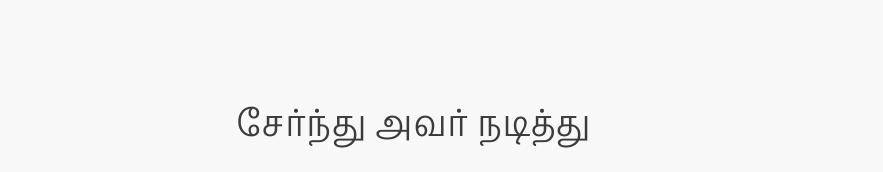சேர்ந்து அவர் நடித்து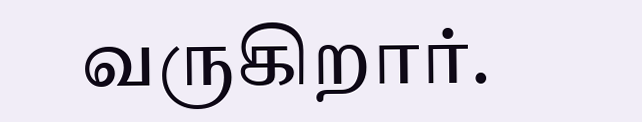வருகிறார்.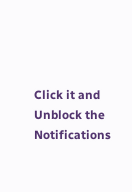Click it and Unblock the Notifications